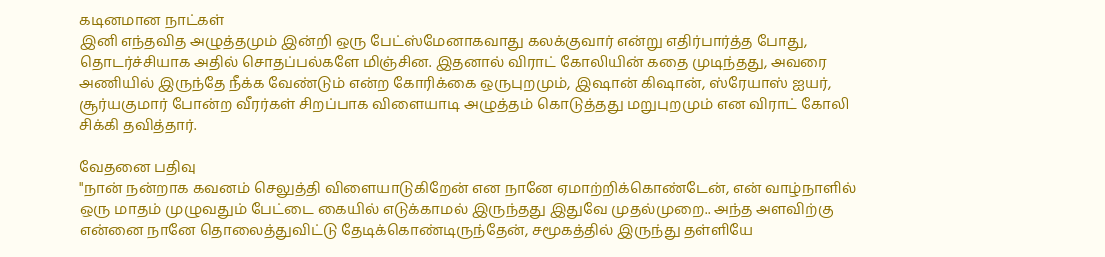கடினமான நாட்கள்
இனி எந்தவித அழுத்தமும் இன்றி ஒரு பேட்ஸ்மேனாகவாது கலக்குவார் என்று எதிர்பார்த்த போது, தொடர்ச்சியாக அதில் சொதப்பல்களே மிஞ்சின. இதனால் விராட் கோலியின் கதை முடிந்தது, அவரை அணியில் இருந்தே நீக்க வேண்டும் என்ற கோரிக்கை ஒருபுறமும், இஷான் கிஷான், ஸ்ரேயாஸ் ஐயர், சூர்யகுமார் போன்ற வீரர்கள் சிறப்பாக விளையாடி அழுத்தம் கொடுத்தது மறுபுறமும் என விராட் கோலி சிக்கி தவித்தார்.

வேதனை பதிவு
"நான் நன்றாக கவனம் செலுத்தி விளையாடுகிறேன் என நானே ஏமாற்றிக்கொண்டேன், என் வாழ்நாளில் ஒரு மாதம் முழுவதும் பேட்டை கையில் எடுக்காமல் இருந்தது இதுவே முதல்முறை.. அந்த அளவிற்கு என்னை நானே தொலைத்துவிட்டு தேடிக்கொண்டிருந்தேன், சமூகத்தில் இருந்து தள்ளியே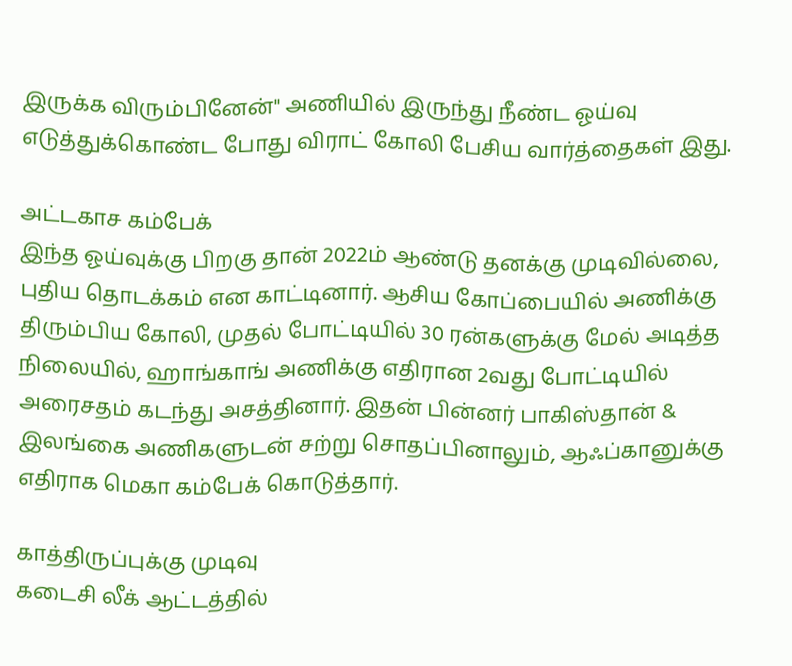இருக்க விரும்பினேன்" அணியில் இருந்து நீண்ட ஓய்வு எடுத்துக்கொண்ட போது விராட் கோலி பேசிய வார்த்தைகள் இது.

அட்டகாச கம்பேக்
இந்த ஓய்வுக்கு பிறகு தான் 2022ம் ஆண்டு தனக்கு முடிவில்லை, புதிய தொடக்கம் என காட்டினார். ஆசிய கோப்பையில் அணிக்கு திரும்பிய கோலி, முதல் போட்டியில் 30 ரன்களுக்கு மேல் அடித்த நிலையில், ஹாங்காங் அணிக்கு எதிரான 2வது போட்டியில் அரைசதம் கடந்து அசத்தினார். இதன் பின்னர் பாகிஸ்தான் & இலங்கை அணிகளுடன் சற்று சொதப்பினாலும், ஆஃப்கானுக்கு எதிராக மெகா கம்பேக் கொடுத்தார்.

காத்திருப்புக்கு முடிவு
கடைசி லீக் ஆட்டத்தில்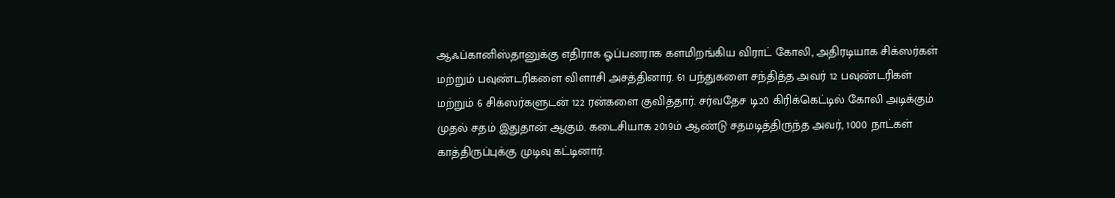ஆஃப்கானிஸ்தானுக்கு எதிராக ஓப்பனராக களமிறங்கிய விராட் கோலி, அதிரடியாக சிக்ஸர்கள் மற்றும் பவுண்டரிகளை விளாசி அசத்தினார். 61 பந்துகளை சந்தித்த அவர் 12 பவுண்டரிகள் மற்றும் 6 சிக்ஸர்களுடன் 122 ரன்களை குவித்தார். சர்வதேச டி20 கிரிக்கெட்டில் கோலி அடிக்கும் முதல் சதம் இதுதான் ஆகும். கடைசியாக 2019ம் ஆண்டு சதமடித்திருந்த அவர், 1000 நாட்கள் காத்திருப்புக்கு முடிவு கட்டினார்.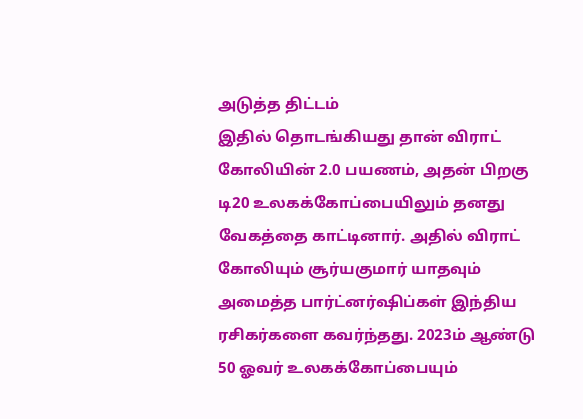அடுத்த திட்டம்
இதில் தொடங்கியது தான் விராட் கோலியின் 2.0 பயணம், அதன் பிறகு டி20 உலகக்கோப்பையிலும் தனது வேகத்தை காட்டினார். அதில் விராட் கோலியும் சூர்யகுமார் யாதவும் அமைத்த பார்ட்னர்ஷிப்கள் இந்திய ரசிகர்களை கவர்ந்தது. 2023ம் ஆண்டு 50 ஓவர் உலகக்கோப்பையும்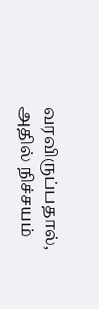வரவிருப்பதால், அதில் நிச்சயம்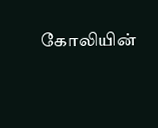கோலியின்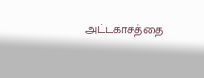அட்டகாசத்தை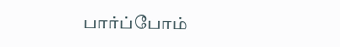பார்ப்போம்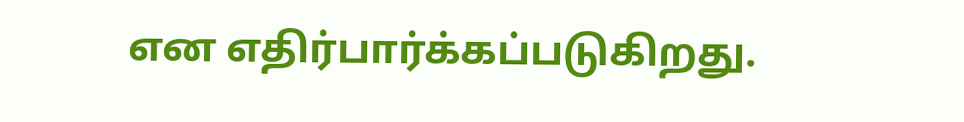என எதிர்பார்க்கப்படுகிறது.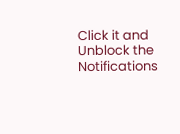Click it and Unblock the Notifications